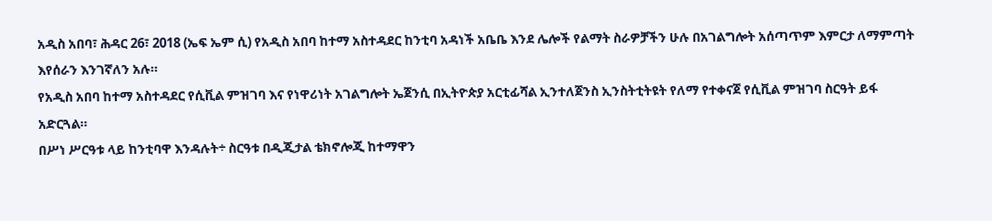አዲስ አበባ፣ ሕዳር 26፣ 2018 (ኤፍ ኤም ሲ) የአዲስ አበባ ከተማ አስተዳደር ከንቲባ አዳነች አቤቤ እንደ ሌሎች የልማት ስራዎቻችን ሁሉ በአገልግሎት አሰጣጥም እምርታ ለማምጣት እየሰራን እንገኛለን አሉ።
የአዲስ አበባ ከተማ አስተዳደር የሲቪል ምዝገባ እና የነዋሪነት አገልግሎት ኤጀንሲ በኢትዮጵያ አርቲፊሻል ኢንተለጀንስ ኢንስትቲትዩት የለማ የተቀናጀ የሲቪል ምዝገባ ስርዓት ይፋ አድርጓል።
በሥነ ሥርዓቱ ላይ ከንቲባዋ እንዳሉት÷ ስርዓቱ በዲጂታል ቴክኖሎጂ ከተማዋን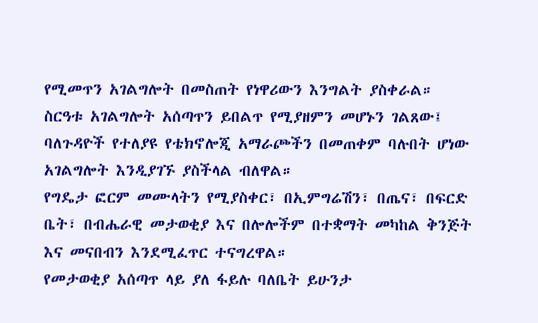የሚመጥን አገልግሎት በመስጠት የነዋሪውን እንግልት ያስቀራል።
ስርዓቱ አገልግሎት አሰጣጥን ይበልጥ የሚያዘምን መሆኑን ገልጸው፤ ባለጉዳዮች የተለያዩ የቴክኖሎጂ አማራጮችን በመጠቀም ባሉበት ሆነው አገልግሎት እንዲያገኙ ያስችላል ብለዋል።
የግዴታ ፎርም መሙላትን የሚያስቀር፣ በኢምግሬሽን፣ በጤና፣ በፍርድ ቤት፣ በብሔራዊ መታወቂያ እና በሎሎችም በተቋማት መካከል ቅንጅት እና መናበብን እንደሚፈጥር ተናግረዋል።
የመታወቂያ አሰጣጥ ላይ ያለ ፋይሉ ባለቤት ይሁንታ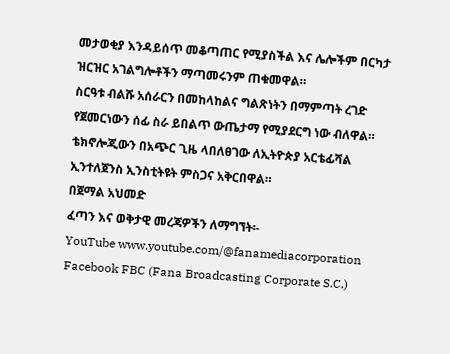መታወቂያ እንዳይሰጥ መቆጣጠር የሚያስችል እና ሌሎችም በርካታ ዝርዝር አገልግሎቶችን ማጣመሩንም ጠቁመዋል።
ስርዓቱ ብልሹ አሰራርን በመከላከልና ግልጽነትን በማምጣት ረገድ የጀመርነውን ሰፊ ስራ ይበልጥ ውጤታማ የሚያደርግ ነው ብለዋል።
ቴክኖሎጂውን በአጭር ጊዜ ላበለፀገው ለኢትዮጵያ አርቴፊሻል ኢንተለጀንስ ኢንስቲትዩት ምስጋና አቅርበዋል።
በጀማል አህመድ
ፈጣን እና ወቅታዊ መረጃዎችን ለማግኘት፡-
YouTube www.youtube.com/@fanamediacorporation
Facebook FBC (Fana Broadcasting Corporate S.C.)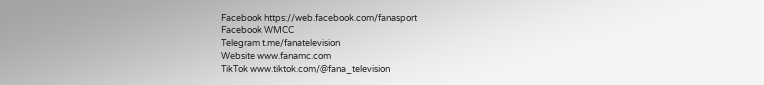Facebook https://web.facebook.com/fanasport
Facebook WMCC
Telegram t.me/fanatelevision
Website www.fanamc.com
TikTok www.tiktok.com/@fana_television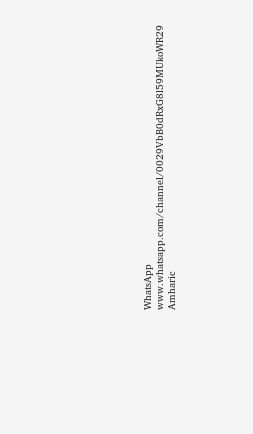WhatsApp www.whatsapp.com/channel/0029VbB0dRxG8l59MUkoWR29
Amharic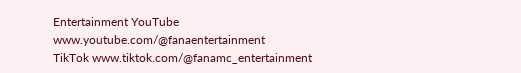Entertainment YouTube www.youtube.com/@fanaentertainment
TikTok www.tiktok.com/@fanamc_entertainment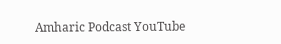Amharic Podcast YouTube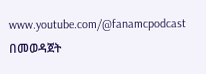www.youtube.com/@fanamcpodcast በመወዳጀት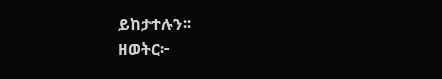ይከታተሉን፡፡
ዘወትር፦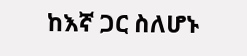ከእኛ ጋር ስለሆኑ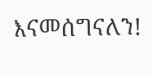እናመሰግናለን!